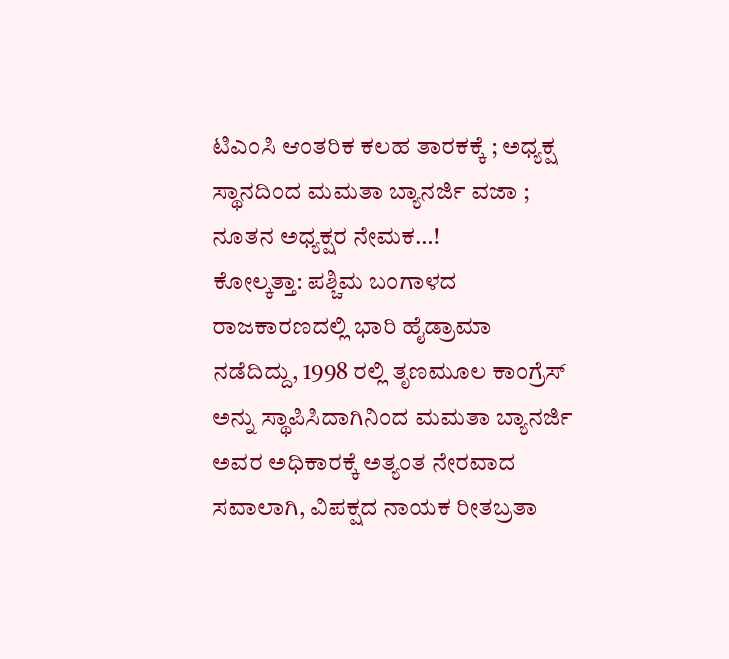ಟಿಎಂಸಿ ಆಂತರಿಕ ಕಲಹ ತಾರಕಕ್ಕೆ ; ಅಧ್ಯಕ್ಷ ಸ್ಥಾನದಿಂದ ಮಮತಾ ಬ್ಯಾನರ್ಜಿ ವಜಾ ; ನೂತನ ಅಧ್ಯಕ್ಷರ ನೇಮಕ…!
ಕೋಲ್ಕತ್ತಾ: ಪಶ್ಚಿಮ ಬಂಗಾಳದ ರಾಜಕಾರಣದಲ್ಲಿ ಭಾರಿ ಹೈಡ್ರಾಮಾ ನಡೆದಿದ್ದು, 1998 ರಲ್ಲಿ ತೃಣಮೂಲ ಕಾಂಗ್ರೆಸ್ ಅನ್ನು ಸ್ಥಾಪಿಸಿದಾಗಿನಿಂದ ಮಮತಾ ಬ್ಯಾನರ್ಜಿ ಅವರ ಅಧಿಕಾರಕ್ಕೆ ಅತ್ಯಂತ ನೇರವಾದ ಸವಾಲಾಗಿ, ವಿಪಕ್ಷದ ನಾಯಕ ರೀತಬ್ರತಾ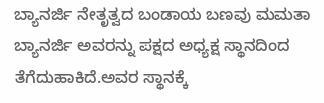ಬ್ಯಾನರ್ಜಿ ನೇತೃತ್ವದ ಬಂಡಾಯ ಬಣವು ಮಮತಾ ಬ್ಯಾನರ್ಜಿ ಅವರನ್ನು ಪಕ್ಷದ ಅಧ್ಯಕ್ಷ ಸ್ಥಾನದಿಂದ ತೆಗೆದುಹಾಕಿದೆ.ಅವರ ಸ್ಥಾನಕ್ಕೆ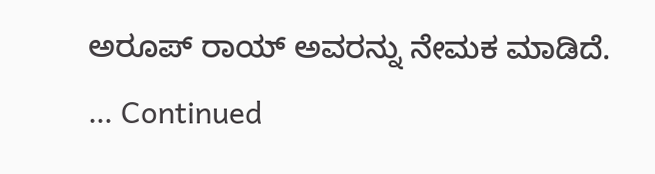ಅರೂಪ್ ರಾಯ್ ಅವರನ್ನು ನೇಮಕ ಮಾಡಿದೆ. … Continued